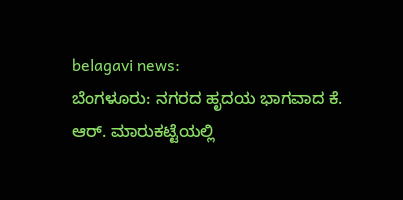belagavi news:
ಬೆಂಗಳೂರು: ನಗರದ ಹೃದಯ ಭಾಗವಾದ ಕೆ. ಆರ್. ಮಾರುಕಟ್ಟೆಯಲ್ಲಿ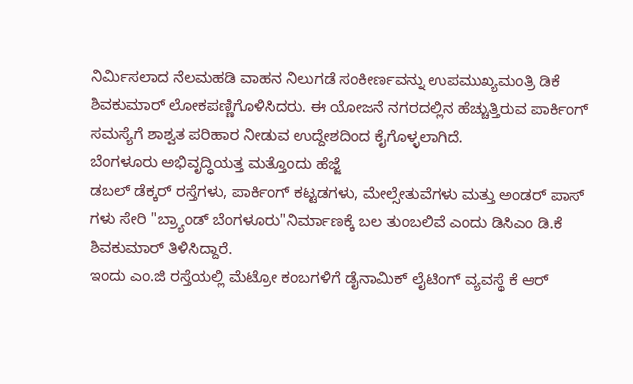ನಿರ್ಮಿಸಲಾದ ನೆಲಮಹಡಿ ವಾಹನ ನಿಲುಗಡೆ ಸಂಕೀರ್ಣವನ್ನು ಉಪಮುಖ್ಯಮಂತ್ರಿ ಡಿಕೆ ಶಿವಕುಮಾರ್ ಲೋಕಪಣ್ಣಿಗೊಳಿಸಿದರು. ಈ ಯೋಜನೆ ನಗರದಲ್ಲಿನ ಹೆಚ್ಚುತ್ತಿರುವ ಪಾರ್ಕಿಂಗ್ ಸಮಸ್ಯೆಗೆ ಶಾಶ್ವತ ಪರಿಹಾರ ನೀಡುವ ಉದ್ದೇಶದಿಂದ ಕೈಗೊಳ್ಳಲಾಗಿದೆ.
ಬೆಂಗಳೂರು ಅಭಿವೃದ್ಧಿಯತ್ತ ಮತ್ತೊಂದು ಹೆಜ್ಜೆ
ಡಬಲ್ ಡೆಕ್ಕರ್ ರಸ್ತೆಗಳು, ಪಾರ್ಕಿಂಗ್ ಕಟ್ಟಡಗಳು, ಮೇಲ್ಸೇತುವೆಗಳು ಮತ್ತು ಅಂಡರ್ ಪಾಸ್ ಗಳು ಸೇರಿ "ಬ್ರ್ಯಾಂಡ್ ಬೆಂಗಳೂರು"ನಿರ್ಮಾಣಕ್ಕೆ ಬಲ ತುಂಬಲಿವೆ ಎಂದು ಡಿಸಿಎಂ ಡಿ.ಕೆ ಶಿವಕುಮಾರ್ ತಿಳಿಸಿದ್ದಾರೆ.
ಇಂದು ಎಂ.ಜಿ ರಸ್ತೆಯಲ್ಲಿ ಮೆಟ್ರೋ ಕಂಬಗಳಿಗೆ ಡೈನಾಮಿಕ್ ಲೈಟಿಂಗ್ ವ್ಯವಸ್ಥೆ ಕೆ ಆರ್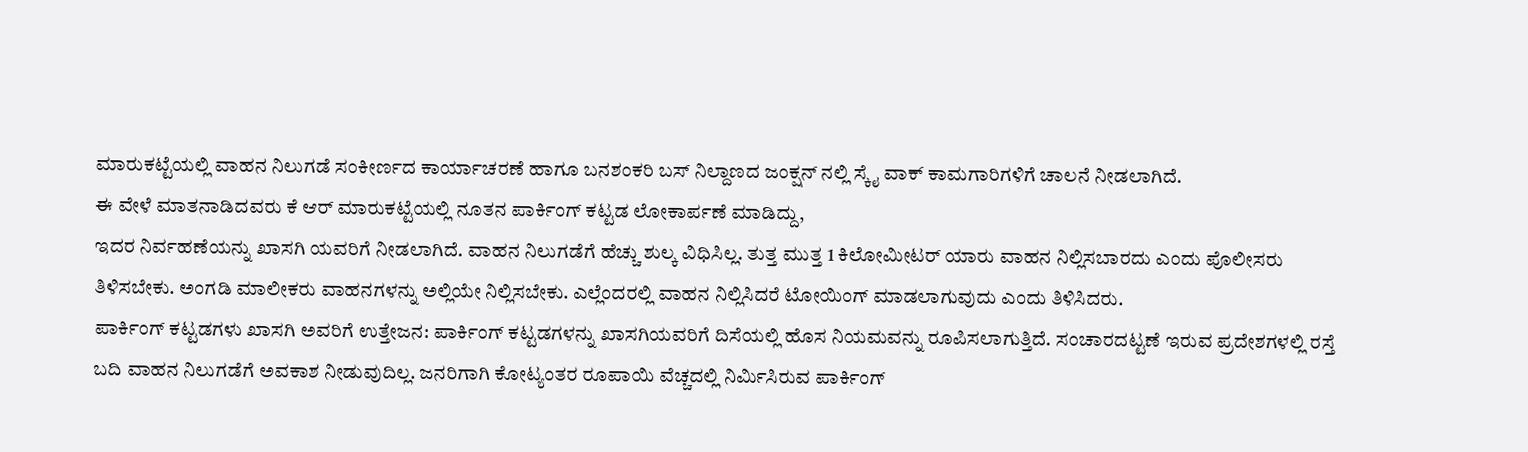ಮಾರುಕಟ್ಟೆಯಲ್ಲಿ ವಾಹನ ನಿಲುಗಡೆ ಸಂಕೀರ್ಣದ ಕಾರ್ಯಾಚರಣೆ ಹಾಗೂ ಬನಶಂಕರಿ ಬಸ್ ನಿಲ್ದಾಣದ ಜಂಕ್ಷನ್ ನಲ್ಲಿ ಸ್ಕೈ ವಾಕ್ ಕಾಮಗಾರಿಗಳಿಗೆ ಚಾಲನೆ ನೀಡಲಾಗಿದೆ.
ಈ ವೇಳೆ ಮಾತನಾಡಿದವರು ಕೆ ಆರ್ ಮಾರುಕಟ್ಟೆಯಲ್ಲಿ ನೂತನ ಪಾರ್ಕಿಂಗ್ ಕಟ್ಟಡ ಲೋಕಾರ್ಪಣೆ ಮಾಡಿದ್ದು,
ಇದರ ನಿರ್ವಹಣೆಯನ್ನು ಖಾಸಗಿ ಯವರಿಗೆ ನೀಡಲಾಗಿದೆ. ವಾಹನ ನಿಲುಗಡೆಗೆ ಹೆಚ್ಚು ಶುಲ್ಕ ವಿಧಿಸಿಲ್ಲ. ತುತ್ತ ಮುತ್ತ 1 ಕಿಲೋಮೀಟರ್ ಯಾರು ವಾಹನ ನಿಲ್ಲಿಸಬಾರದು ಎಂದು ಪೊಲೀಸರು ತಿಳಿಸಬೇಕು. ಅಂಗಡಿ ಮಾಲೀಕರು ವಾಹನಗಳನ್ನು ಅಲ್ಲಿಯೇ ನಿಲ್ಲಿಸಬೇಕು. ಎಲ್ಲೆಂದರಲ್ಲಿ ವಾಹನ ನಿಲ್ಲಿಸಿದರೆ ಟೋಯಿಂಗ್ ಮಾಡಲಾಗುವುದು ಎಂದು ತಿಳಿಸಿದರು.
ಪಾರ್ಕಿಂಗ್ ಕಟ್ಟಡಗಳು ಖಾಸಗಿ ಅವರಿಗೆ ಉತ್ತೇಜನ: ಪಾರ್ಕಿಂಗ್ ಕಟ್ಟಡಗಳನ್ನು ಖಾಸಗಿಯವರಿಗೆ ದಿಸೆಯಲ್ಲಿ ಹೊಸ ನಿಯಮವನ್ನು ರೂಪಿಸಲಾಗುತ್ತಿದೆ. ಸಂಚಾರದಟ್ಟಣೆ ಇರುವ ಪ್ರದೇಶಗಳಲ್ಲಿ ರಸ್ತೆ ಬದಿ ವಾಹನ ನಿಲುಗಡೆಗೆ ಅವಕಾಶ ನೀಡುವುದಿಲ್ಲ. ಜನರಿಗಾಗಿ ಕೋಟ್ಯಂತರ ರೂಪಾಯಿ ವೆಚ್ಚದಲ್ಲಿ ನಿರ್ಮಿಸಿರುವ ಪಾರ್ಕಿಂಗ್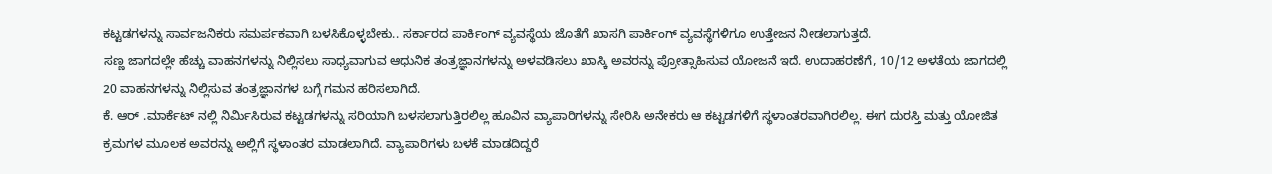ಕಟ್ಟಡಗಳನ್ನು ಸಾರ್ವಜನಿಕರು ಸಮರ್ಪಕವಾಗಿ ಬಳಸಿಕೊಳ್ಳಬೇಕು.. ಸರ್ಕಾರದ ಪಾರ್ಕಿಂಗ್ ವ್ಯವಸ್ಥೆಯ ಜೊತೆಗೆ ಖಾಸಗಿ ಪಾರ್ಕಿಂಗ್ ವ್ಯವಸ್ಥೆಗಳಿಗೂ ಉತ್ತೇಜನ ನೀಡಲಾಗುತ್ತದೆ.
ಸಣ್ಣ ಜಾಗದಲ್ಲೇ ಹೆಚ್ಚು ವಾಹನಗಳನ್ನು ನಿಲ್ಲಿಸಲು ಸಾಧ್ಯವಾಗುವ ಆಧುನಿಕ ತಂತ್ರಜ್ಞಾನಗಳನ್ನು ಅಳವಡಿಸಲು ಖಾಸ್ಕಿ ಅವರನ್ನು ಪ್ರೋತ್ಸಾಹಿಸುವ ಯೋಜನೆ ಇದೆ. ಉದಾಹರಣೆಗೆ, 10/12 ಅಳತೆಯ ಜಾಗದಲ್ಲಿ 20 ವಾಹನಗಳನ್ನು ನಿಲ್ಲಿಸುವ ತಂತ್ರಜ್ಞಾನಗಳ ಬಗ್ಗೆ ಗಮನ ಹರಿಸಲಾಗಿದೆ.
ಕೆ. ಆರ್ .ಮಾರ್ಕೆಟ್ ನಲ್ಲಿ ನಿರ್ಮಿಸಿರುವ ಕಟ್ಟಡಗಳನ್ನು ಸರಿಯಾಗಿ ಬಳಸಲಾಗುತ್ತಿರಲಿಲ್ಲ ಹೂವಿನ ವ್ಯಾಪಾರಿಗಳನ್ನು ಸೇರಿಸಿ ಅನೇಕರು ಆ ಕಟ್ಟಡಗಳಿಗೆ ಸ್ಥಳಾಂತರವಾಗಿರಲಿಲ್ಲ. ಈಗ ದುರಸ್ತಿ ಮತ್ತು ಯೋಜಿತ ಕ್ರಮಗಳ ಮೂಲಕ ಅವರನ್ನು ಅಲ್ಲಿಗೆ ಸ್ಥಳಾಂತರ ಮಾಡಲಾಗಿದೆ. ವ್ಯಾಪಾರಿಗಳು ಬಳಕೆ ಮಾಡದಿದ್ದರೆ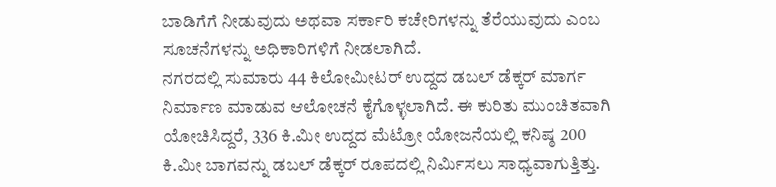ಬಾಡಿಗೆಗೆ ನೀಡುವುದು ಅಥವಾ ಸರ್ಕಾರಿ ಕಚೇರಿಗಳನ್ನು ತೆರೆಯುವುದು ಎಂಬ ಸೂಚನೆಗಳನ್ನು ಅಧಿಕಾರಿಗಳಿಗೆ ನೀಡಲಾಗಿದೆ.
ನಗರದಲ್ಲಿ ಸುಮಾರು 44 ಕಿಲೋಮೀಟರ್ ಉದ್ದದ ಡಬಲ್ ಡೆಕ್ಕರ್ ಮಾರ್ಗ ನಿರ್ಮಾಣ ಮಾಡುವ ಆಲೋಚನೆ ಕೈಗೊಳ್ಳಲಾಗಿದೆ. ಈ ಕುರಿತು ಮುಂಚಿತವಾಗಿ ಯೋಚಿಸಿದ್ದರೆ, 336 ಕಿ.ಮೀ ಉದ್ದದ ಮೆಟ್ರೋ ಯೋಜನೆಯಲ್ಲಿ ಕನಿಷ್ಠ 200 ಕಿ.ಮೀ ಬಾಗವನ್ನು ಡಬಲ್ ಡೆಕ್ಕರ್ ರೂಪದಲ್ಲಿ ನಿರ್ಮಿಸಲು ಸಾಧ್ಯವಾಗುತ್ತಿತ್ತು.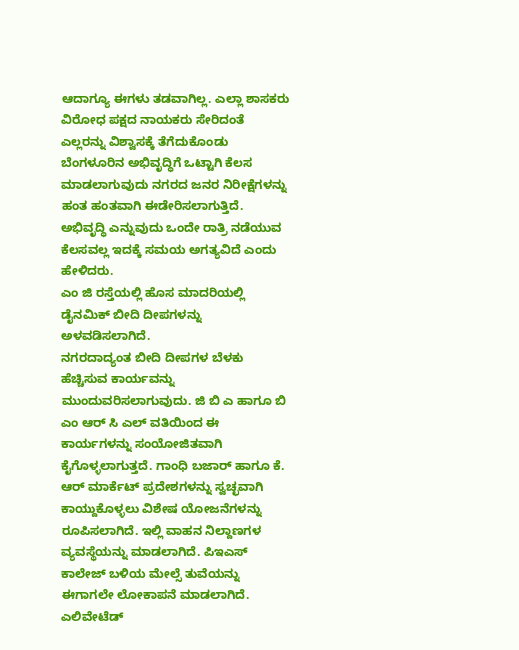ಆದಾಗ್ಯೂ ಈಗಳು ತಡವಾಗಿಲ್ಲ. ಎಲ್ಲಾ ಶಾಸಕರು ವಿರೋಧ ಪಕ್ಷದ ನಾಯಕರು ಸೇರಿದಂತೆ ಎಲ್ಲರನ್ನು ವಿಶ್ವಾಸಕ್ಕೆ ತೆಗೆದುಕೊಂಡು ಬೆಂಗಳೂರಿನ ಅಭಿವೃದ್ಧಿಗೆ ಒಟ್ಟಾಗಿ ಕೆಲಸ ಮಾಡಲಾಗುವುದು ನಗರದ ಜನರ ನಿರೀಕ್ಷೆಗಳನ್ನು ಹಂತ ಹಂತವಾಗಿ ಈಡೇರಿಸಲಾಗುತ್ತಿದೆ. ಅಭಿವೃದ್ಧಿ ಎನ್ನುವುದು ಒಂದೇ ರಾತ್ರಿ ನಡೆಯುವ ಕೆಲಸವಲ್ಲ ಇದಕ್ಕೆ ಸಮಯ ಅಗತ್ಯವಿದೆ ಎಂದು ಹೇಳಿದರು.
ಎಂ ಜಿ ರಸ್ತೆಯಲ್ಲಿ ಹೊಸ ಮಾದರಿಯಲ್ಲಿ ಡೈನಮಿಕ್ ಬೀದಿ ದೀಪಗಳನ್ನು ಅಳವಡಿಸಲಾಗಿದೆ.
ನಗರದಾದ್ಯಂತ ಬೀದಿ ದೀಪಗಳ ಬೆಳಕು ಹೆಚ್ಚಿಸುವ ಕಾರ್ಯವನ್ನು ಮುಂದುವರಿಸಲಾಗುವುದು. ಜಿ ಬಿ ಎ ಹಾಗೂ ಬಿ ಎಂ ಆರ್ ಸಿ ಎಲ್ ವತಿಯಿಂದ ಈ ಕಾರ್ಯಗಳನ್ನು ಸಂಯೋಜಿತವಾಗಿ ಕೈಗೊಳ್ಳಲಾಗುತ್ತದೆ. ಗಾಂಧಿ ಬಜಾರ್ ಹಾಗೂ ಕೆ. ಆರ್ ಮಾರ್ಕೆಟ್ ಪ್ರದೇಶಗಳನ್ನು ಸ್ವಚ್ಛವಾಗಿ ಕಾಯ್ದುಕೊಳ್ಳಲು ವಿಶೇಷ ಯೋಜನೆಗಳನ್ನು ರೂಪಿಸಲಾಗಿದೆ. ಇಲ್ಲಿ ವಾಹನ ನಿಲ್ದಾಣಗಳ ವ್ಯವಸ್ಥೆಯನ್ನು ಮಾಡಲಾಗಿದೆ. ಪಿಇಎಸ್ ಕಾಲೇಜ್ ಬಳಿಯ ಮೇಲ್ಸೆ ತುವೆಯನ್ನು ಈಗಾಗಲೇ ಲೋಕಾಪನೆ ಮಾಡಲಾಗಿದೆ.
ಎಲಿವೇಟೆಡ್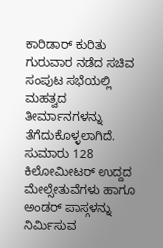ಕಾರಿಡಾರ್ ಕುರಿತು ಗುರುವಾರ ನಡೆದ ಸಚಿವ ಸಂಪುಟ ಸಭೆಯಲ್ಲಿ ಮಹತ್ವದ ತೀರ್ಮಾನಗಳನ್ನು ತೆಗೆದುಕೊಳ್ಳಲಾಗಿದೆ. ಸುಮಾರು 128 ಕಿಲೋಮೀಟರ್ ಉದ್ದದ ಮೇಲ್ಸೇತುವೆಗಳು ಹಾಗೂ ಅಂಡರ್ ಪಾಸ್ಗಳನ್ನು ನಿರ್ಮಿಸುವ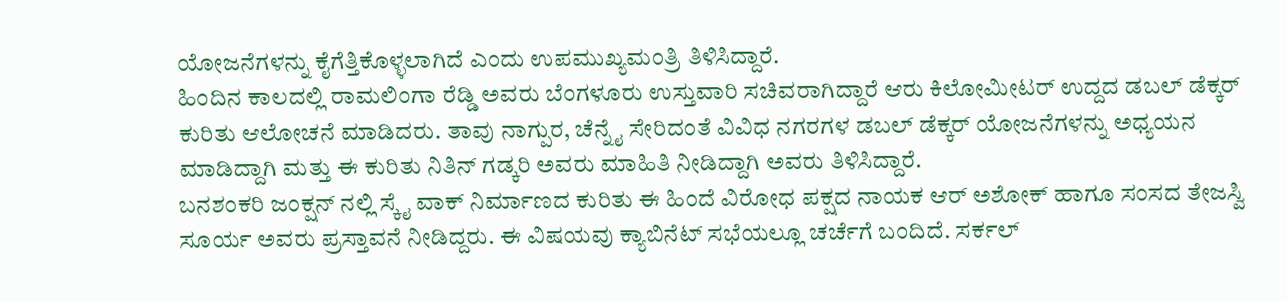ಯೋಜನೆಗಳನ್ನು ಕೈಗೆತ್ತಿಕೊಳ್ಳಲಾಗಿದೆ ಎಂದು ಉಪಮುಖ್ಯಮಂತ್ರಿ ತಿಳಿಸಿದ್ದಾರೆ.
ಹಿಂದಿನ ಕಾಲದಲ್ಲಿ ರಾಮಲಿಂಗಾ ರೆಡ್ಡಿ ಅವರು ಬೆಂಗಳೂರು ಉಸ್ತುವಾರಿ ಸಚಿವರಾಗಿದ್ದಾರೆ ಆರು ಕಿಲೋಮೀಟರ್ ಉದ್ದದ ಡಬಲ್ ಡೆಕ್ಕರ್ ಕುರಿತು ಆಲೋಚನೆ ಮಾಡಿದರು. ತಾವು ನಾಗ್ಪುರ, ಚೆನ್ನೈ ಸೇರಿದಂತೆ ವಿವಿಧ ನಗರಗಳ ಡಬಲ್ ಡೆಕ್ಕರ್ ಯೋಜನೆಗಳನ್ನು ಅಧ್ಯಯನ ಮಾಡಿದ್ದಾಗಿ ಮತ್ತು ಈ ಕುರಿತು ನಿತಿನ್ ಗಡ್ಕರಿ ಅವರು ಮಾಹಿತಿ ನೀಡಿದ್ದಾಗಿ ಅವರು ತಿಳಿಸಿದ್ದಾರೆ.
ಬನಶಂಕರಿ ಜಂಕ್ಷನ್ ನಲ್ಲಿ ಸ್ಕೈ ವಾಕ್ ನಿರ್ಮಾಣದ ಕುರಿತು ಈ ಹಿಂದೆ ವಿರೋಧ ಪಕ್ಷದ ನಾಯಕ ಆರ್ ಅಶೋಕ್ ಹಾಗೂ ಸಂಸದ ತೇಜಸ್ವಿ ಸೂರ್ಯ ಅವರು ಪ್ರಸ್ತಾವನೆ ನೀಡಿದ್ದರು. ಈ ವಿಷಯವು ಕ್ಯಾಬಿನೆಟ್ ಸಭೆಯಲ್ಲೂ ಚರ್ಚೆಗೆ ಬಂದಿದೆ. ಸರ್ಕಲ್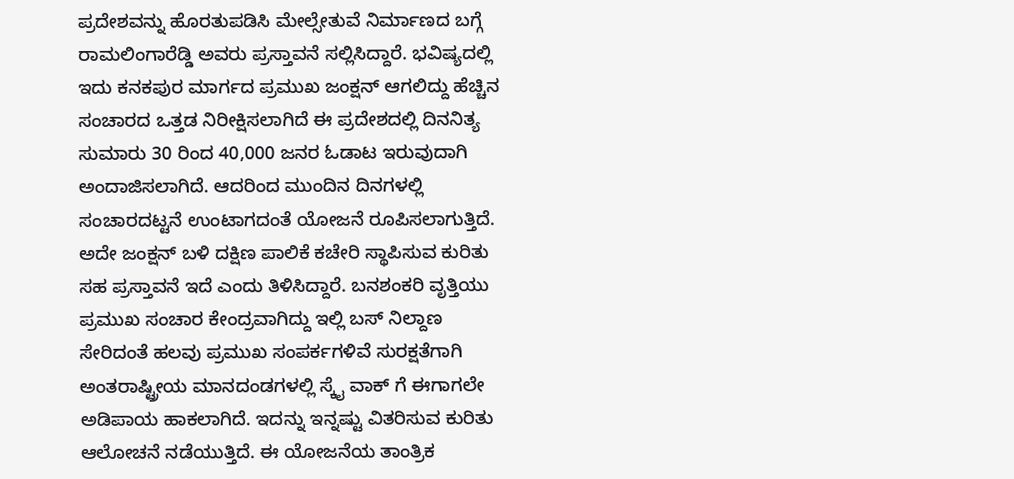ಪ್ರದೇಶವನ್ನು ಹೊರತುಪಡಿಸಿ ಮೇಲ್ಸೇತುವೆ ನಿರ್ಮಾಣದ ಬಗ್ಗೆ ರಾಮಲಿಂಗಾರೆಡ್ಡಿ ಅವರು ಪ್ರಸ್ತಾವನೆ ಸಲ್ಲಿಸಿದ್ದಾರೆ. ಭವಿಷ್ಯದಲ್ಲಿ ಇದು ಕನಕಪುರ ಮಾರ್ಗದ ಪ್ರಮುಖ ಜಂಕ್ಷನ್ ಆಗಲಿದ್ದು ಹೆಚ್ಚಿನ ಸಂಚಾರದ ಒತ್ತಡ ನಿರೀಕ್ಷಿಸಲಾಗಿದೆ ಈ ಪ್ರದೇಶದಲ್ಲಿ ದಿನನಿತ್ಯ ಸುಮಾರು 30 ರಿಂದ 40,000 ಜನರ ಓಡಾಟ ಇರುವುದಾಗಿ ಅಂದಾಜಿಸಲಾಗಿದೆ. ಆದರಿಂದ ಮುಂದಿನ ದಿನಗಳಲ್ಲಿ ಸಂಚಾರದಟ್ಟನೆ ಉಂಟಾಗದಂತೆ ಯೋಜನೆ ರೂಪಿಸಲಾಗುತ್ತಿದೆ.
ಅದೇ ಜಂಕ್ಷನ್ ಬಳಿ ದಕ್ಷಿಣ ಪಾಲಿಕೆ ಕಚೇರಿ ಸ್ಥಾಪಿಸುವ ಕುರಿತು ಸಹ ಪ್ರಸ್ತಾವನೆ ಇದೆ ಎಂದು ತಿಳಿಸಿದ್ದಾರೆ. ಬನಶಂಕರಿ ವೃತ್ತಿಯು ಪ್ರಮುಖ ಸಂಚಾರ ಕೇಂದ್ರವಾಗಿದ್ದು ಇಲ್ಲಿ ಬಸ್ ನಿಲ್ದಾಣ ಸೇರಿದಂತೆ ಹಲವು ಪ್ರಮುಖ ಸಂಪರ್ಕಗಳಿವೆ ಸುರಕ್ಷತೆಗಾಗಿ ಅಂತರಾಷ್ಟ್ರೀಯ ಮಾನದಂಡಗಳಲ್ಲಿ ಸ್ಕೈ ವಾಕ್ ಗೆ ಈಗಾಗಲೇ ಅಡಿಪಾಯ ಹಾಕಲಾಗಿದೆ. ಇದನ್ನು ಇನ್ನಷ್ಟು ವಿತರಿಸುವ ಕುರಿತು ಆಲೋಚನೆ ನಡೆಯುತ್ತಿದೆ. ಈ ಯೋಜನೆಯ ತಾಂತ್ರಿಕ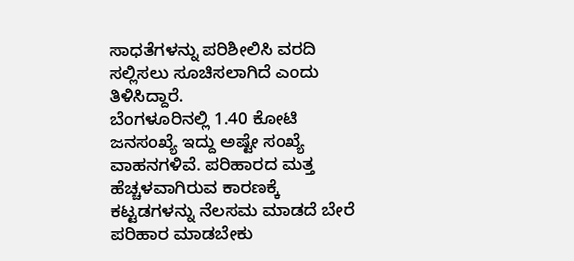ಸಾಧತೆಗಳನ್ನು ಪರಿಶೀಲಿಸಿ ವರದಿ ಸಲ್ಲಿಸಲು ಸೂಚಿಸಲಾಗಿದೆ ಎಂದು ತಿಳಿಸಿದ್ದಾರೆ.
ಬೆಂಗಳೂರಿನಲ್ಲಿ 1.40 ಕೋಟಿ ಜನಸಂಖ್ಯೆ ಇದ್ದು ಅಷ್ಟೇ ಸಂಖ್ಯೆ ವಾಹನಗಳಿವೆ. ಪರಿಹಾರದ ಮತ್ತ ಹೆಚ್ಚಳವಾಗಿರುವ ಕಾರಣಕ್ಕೆ ಕಟ್ಟಡಗಳನ್ನು ನೆಲಸಮ ಮಾಡದೆ ಬೇರೆ ಪರಿಹಾರ ಮಾಡಬೇಕು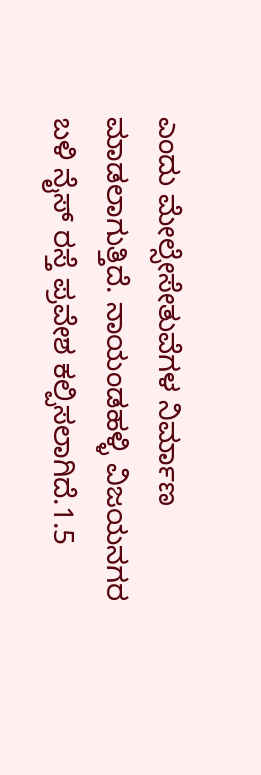ಎಂದು ಮೇಲ್ಸೇಸೇತುವೆಗಳ ನಿರ್ಮಾಣ ಮಾಡಲಾಗುತ್ತಿದೆ. ನಾಯಂಡಹಳ್ಳಿ ವಿಜಯನಗರ ಬಳಿ ನೈಸ್ ರಸ್ತೆ ಪ್ರವೇಶ ಕಲ್ಪಿಸಲಾಗಿದೆ.1.5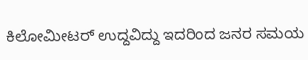ಕಿಲೋಮೀಟರ್ ಉದ್ದವಿದ್ದು ಇದರಿಂದ ಜನರ ಸಮಯ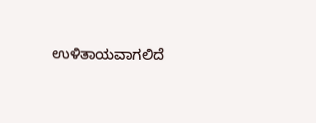ಉಳಿತಾಯವಾಗಲಿದೆ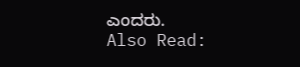ಎಂದರು.
Also Read: